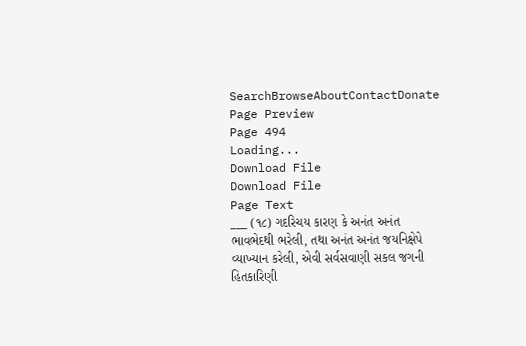SearchBrowseAboutContactDonate
Page Preview
Page 494
Loading...
Download File
Download File
Page Text
___ (૧૮) ગદરિચય કારણ કે અનંત અનંત ભાવભેદથી ભરેલી, તથા અનંત અનંત જયનિક્ષેપે વ્યાખ્યાન કરેલી, એવી સર્વસવાણી સકલ જગની હિતકારિણી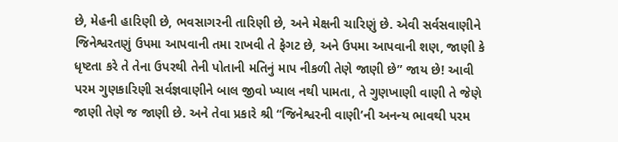છે, મેહની હારિણી છે, ભવસાગરની તારિણી છે, અને મેક્ષની ચારિણું છે. એવી સર્વસવાણીને જિનેશ્વરતણું ઉપમા આપવાની તમા રાખવી તે ફેગટ છે, અને ઉપમા આપવાની શણ, જાણી કે ધૃષ્ટતા કરે તે તેના ઉપરથી તેની પોતાની મતિનું માપ નીકળી તેણે જાણી છે” જાય છે! આવી પરમ ગુણકારિણી સર્વજ્ઞવાણીને બાલ જીવો ખ્યાલ નથી પામતા, તે ગુણખાણી વાણી તે જેણે જાણી તેણે જ જાણી છે. અને તેવા પ્રકારે શ્રી “જિનેશ્વરની વાણી’ની અનન્ય ભાવથી પરમ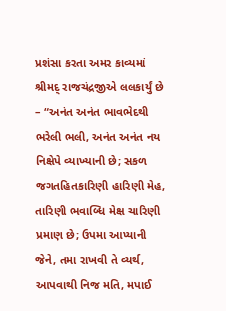પ્રશંસા કરતા અમર કાવ્યમાં શ્રીમદ્ રાજચંદ્રજીએ લલકાર્યું છે – “અનંત અનંત ભાવભેદથી ભરેલી ભલી, અનંત અનંત નય નિક્ષેપે વ્યાખ્યાની છે; સકળ જગતહિતકારિણી હારિણી મેહ, તારિણી ભવાબ્ધિ મેક્ષ ચારિણી પ્રમાણ છે; ઉપમા આપ્યાની જેને, તમા રાખવી તે વ્યર્થ, આપવાથી નિજ મતિ, મપાઈ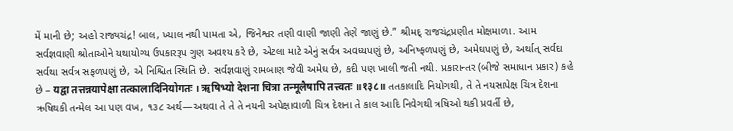મેં માની છે; અહો રાજ્યચંદ્ર! બાલ, ખ્યાલ નથી પામતા એ, જિનેશ્વર તણી વાણી જાણી તેણે જાણું છે.” શ્રીમદ્ રાજચંદ્રપ્રણીત મોક્ષમાળા. આમ સર્વજ્ઞવાણી શ્રોતાઓને યથાયોગ્ય ઉપકારરૂપ ગુણ અવશ્ય કરે છે, એટલા માટે એનું સર્વત્ર અવધ્યપણું છે, અનિષ્ફળપણું છે, અમેઘપણું છે, અર્થાત્ સર્વદા સર્વથા સર્વત્ર સફળપણું છે, એ નિશ્ચિત સ્થિતિ છે. સર્વજ્ઞવાણું રામબાણ જેવી અમેઘ છે, કદી પણ ખાલી જતી નથી. પ્રકારાન્તર (બીજે સમાધાન પ્રકાર) કહે છે – यद्वा तत्तन्नयापेक्षा तत्कालादिनियोगतः । ऋषिभ्यो देशना चित्रा तन्मूलैषापि तत्त्वतः ॥१३८॥ તતકાલાદિ નિયોગથી, તે તે નયસાપેક્ષ ચિત્ર દેશના ઋષિથકી તન્મેલ આ પણ વખ, ૧૩૮ અર્થ—અથવા તે તે તે નયની અપેક્ષાવાળી ચિત્ર દેશના તે કાલ આદિ નિવેગથી ત્રષિઓ થકી પ્રવર્તી છે,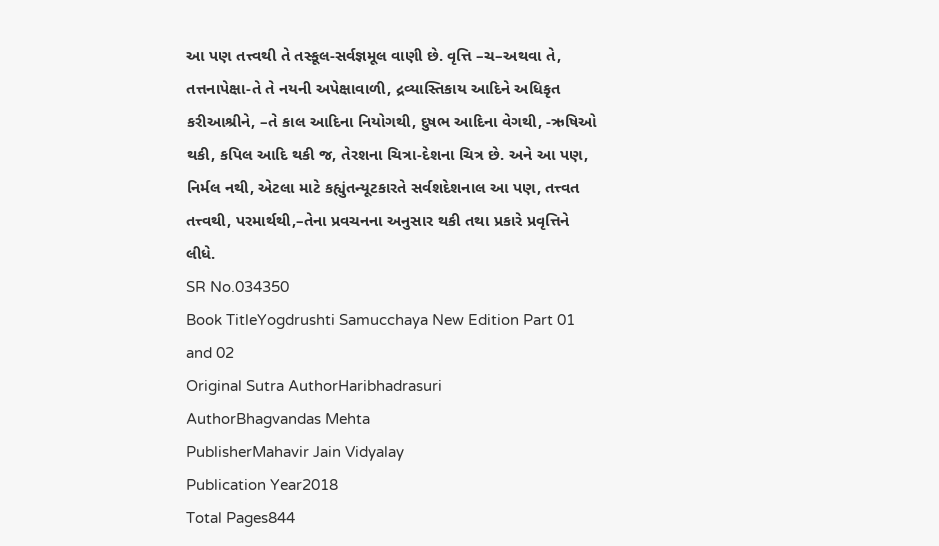આ પણ તત્ત્વથી તે તસ્કૂલ-સર્વજ્ઞમૂલ વાણી છે. વૃત્તિ –ચ–અથવા તે, તત્તનાપેક્ષા-તે તે નયની અપેક્ષાવાળી, દ્રવ્યાસ્તિકાય આદિને અધિકૃત કરીઆશ્રીને, –તે કાલ આદિના નિયોગથી, દુષભ આદિના વેગથી, -ઋષિઓ થકી, કપિલ આદિ થકી જ, તેરશના ચિત્રા-દેશના ચિત્ર છે. અને આ પણ, નિર્મલ નથી, એટલા માટે કહ્યુંતન્યૂટકારતે સર્વશદેશનાલ આ પણ, તત્ત્વત તત્ત્વથી, પરમાર્થથી,–તેના પ્રવચનના અનુસાર થકી તથા પ્રકારે પ્રવૃત્તિને લીધે.
SR No.034350
Book TitleYogdrushti Samucchaya New Edition Part 01 and 02
Original Sutra AuthorHaribhadrasuri
AuthorBhagvandas Mehta
PublisherMahavir Jain Vidyalay
Publication Year2018
Total Pages844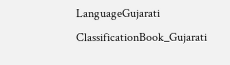LanguageGujarati
ClassificationBook_Gujarati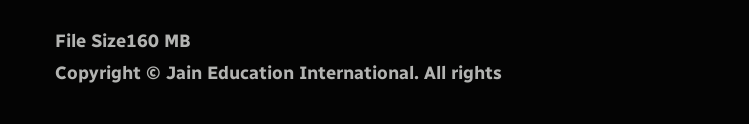File Size160 MB
Copyright © Jain Education International. All rights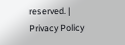reserved. | Privacy Policy